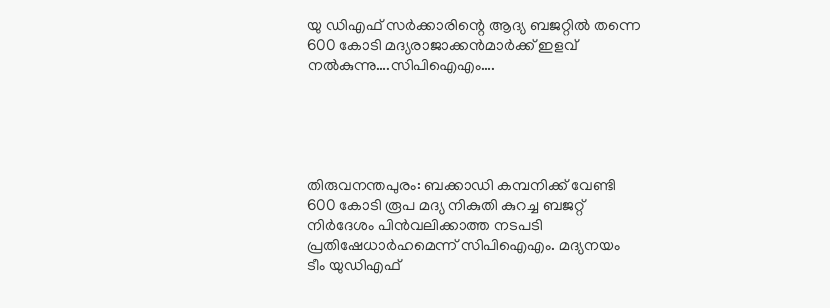യു ഡിഎഫ് സര്‍ക്കാരിന്റെ ആദ്യ ബജറ്റില്‍ തന്നെ 600 കോടി മദ്യരാജാക്കന്‍മാര്‍ക്ക് ഇളവ് നല്‍കുന്നു….സിപിഐഎം….





തിരുവനന്തപുരം: ബക്കാഡി കമ്പനിക്ക് വേണ്ടി 600 കോടി രൂപ മദ്യ നികുതി കുറച്ച ബജറ്റ് നിര്‍ദേശം പിന്‍വലിക്കാത്ത നടപടി പ്രതിഷേധാര്‍ഹമെന്ന് സിപിഐഎം. മദ്യനയം ടീം യുഡിഎഫ്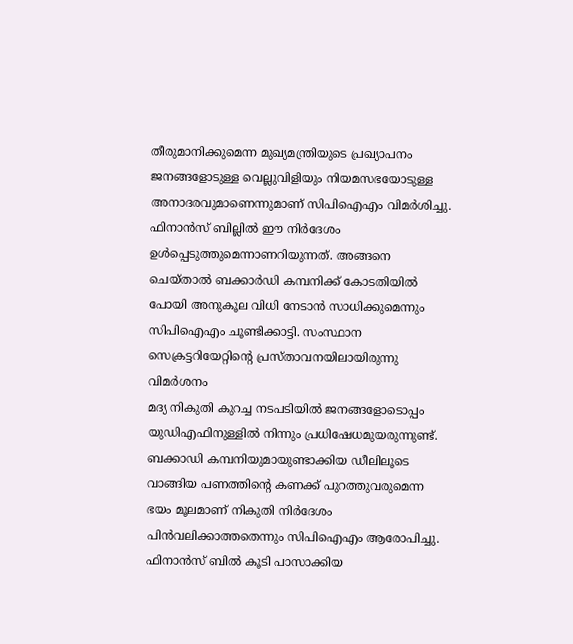തീരുമാനിക്കുമെന്ന മുഖ്യമന്ത്രിയുടെ പ്രഖ്യാപനം ജനങ്ങളോടുള്ള വെല്ലുവിളിയും നിയമസഭയോടുള്ള അനാദരവുമാണെന്നുമാണ് സിപിഐഎം വിമര്‍ശിച്ചു. ഫിനാന്‍സ് ബില്ലില്‍ ഈ നിര്‍ദേശം ഉള്‍പ്പെടുത്തുമെന്നാണറിയുന്നത്. അങ്ങനെ ചെയ്താല്‍ ബക്കാർഡി കമ്പനിക്ക് കോടതിയില്‍ പോയി അനുകൂല വിധി നേടാന്‍ സാധിക്കുമെന്നും സിപിഐഎം ചൂണ്ടിക്കാട്ടി. സംസ്ഥാന സെക്രട്ടറിയേറ്റിന്റെ പ്രസ്താവനയിലായിരുന്നു വിമർശനം
മദ്യ നികുതി കുറച്ച നടപടിയില്‍ ജനങ്ങളോടൊപ്പം യുഡിഎഫിനുള്ളില്‍ നിന്നും പ്രധിഷേധമുയരുന്നുണ്ട്. ബക്കാഡി കമ്പനിയുമായുണ്ടാക്കിയ ഡീലിലൂടെ വാങ്ങിയ പണത്തിന്റെ കണക്ക് പുറത്തുവരുമെന്ന ഭയം മൂലമാണ് നികുതി നിര്‍ദേശം പിന്‍വലിക്കാത്തതെന്നും സിപിഐഎം ആരോപിച്ചു. ഫിനാന്‍സ് ബില്‍ കൂടി പാസാക്കിയ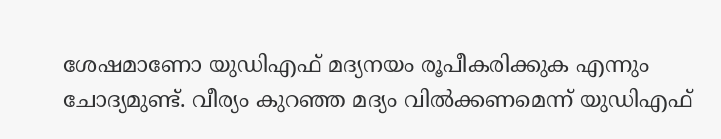ശേഷമാണോ യുഡിഎഫ് മദ്യനയം രൂപീകരിക്കുക എന്നും ചോദ്യമുണ്ട്. വീര്യം കുറഞ്ഞ മദ്യം വില്‍ക്കണമെന്ന് യുഡിഎഫ്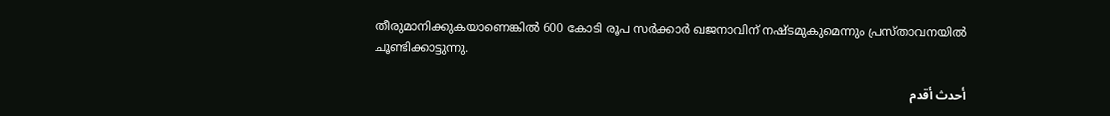തീരുമാനിക്കുകയാണെങ്കില്‍ 600 കോടി രൂപ സര്‍ക്കാര്‍ ഖജനാവിന് നഷ്ടമുകുമെന്നും പ്രസ്താവനയില്‍ ചൂണ്ടിക്കാട്ടുന്നു.

أحدث أقدم